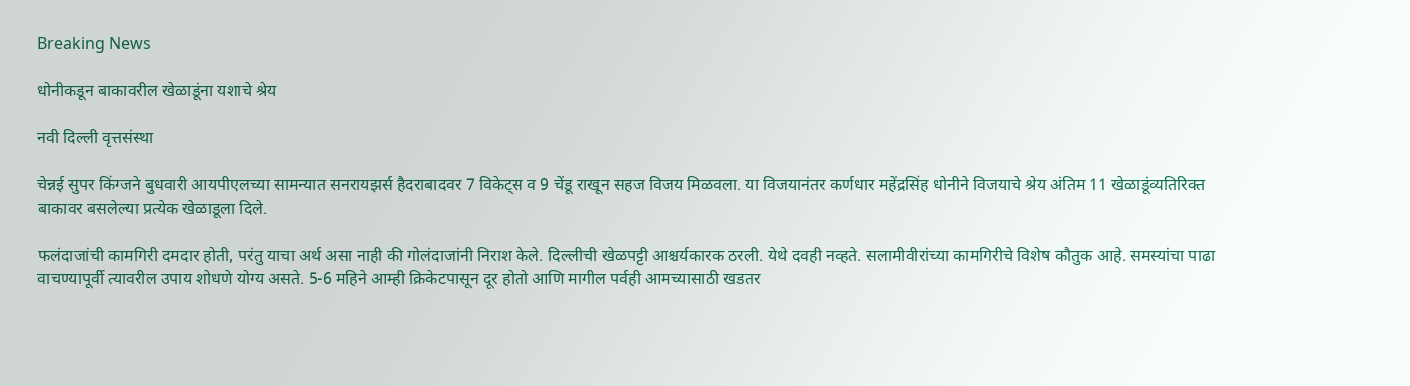Breaking News

धोनीकडून बाकावरील खेळाडूंना यशाचे श्रेय

नवी दिल्ली वृत्तसंस्था

चेन्नई सुपर किंग्जने बुधवारी आयपीएलच्या सामन्यात सनरायझर्स हैदराबादवर 7 विकेट्स व 9 चेंडू राखून सहज विजय मिळवला. या विजयानंतर कर्णधार महेंद्रसिंह धोनीने विजयाचे श्रेय अंतिम 11 खेळाडूंव्यतिरिक्त बाकावर बसलेल्या प्रत्येक खेळाडूला दिले.

फलंदाजांची कामगिरी दमदार होती, परंतु याचा अर्थ असा नाही की गोलंदाजांनी निराश केले. दिल्लीची खेळपट्टी आश्चर्यकारक ठरली. येथे दवही नव्हते. सलामीवीरांच्या कामगिरीचे विशेष कौतुक आहे. समस्यांचा पाढा वाचण्यापूर्वी त्यावरील उपाय शोधणे योग्य असते. 5-6 महिने आम्ही क्रिकेटपासून दूर होतो आणि मागील पर्वही आमच्यासाठी खडतर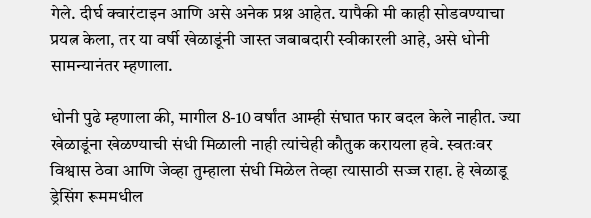गेले. दीर्घ क्वारंटाइन आणि असे अनेक प्रश्न आहेत. यापैकी मी काही सोडवण्याचा प्रयत्न केला, तर या वर्षी खेळाडूंनी जास्त जबाबदारी स्वीकारली आहे, असे धोनी सामन्यानंतर म्हणाला.

धोनी पुढे म्हणाला की, मागील 8-10 वर्षांत आम्ही संघात फार बदल केले नाहीत. ज्या खेळाडूंना खेळण्याची संधी मिळाली नाही त्यांचेही कौतुक करायला हवे. स्वतःवर विश्वास ठेवा आणि जेव्हा तुम्हाला संधी मिळेल तेव्हा त्यासाठी सज्ज राहा. हे खेळाडू ड्रेसिंग रूममधील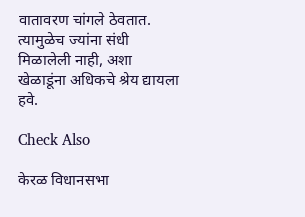वातावरण चांगले ठेवतात. त्यामुळेच ज्यांना संधी मिळालेली नाही, अशा खेळाडूंना अधिकचे श्रेय द्यायला हवे.

Check Also

केरळ विधानसभा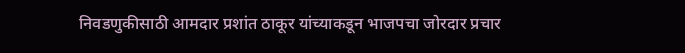निवडणुकीसाठी आमदार प्रशांत ठाकूर यांच्याकडून भाजपचा जोरदार प्रचार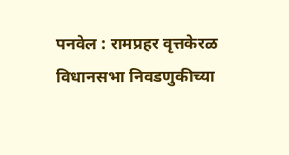पनवेल : रामप्रहर वृत्तकेरळ विधानसभा निवडणुकीच्या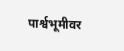पार्श्वभूमीवर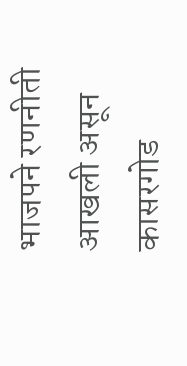भाजपने रणनीती आखली असून कासरगोड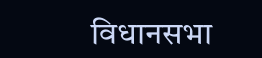विधानसभा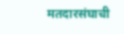मतदारसंघाची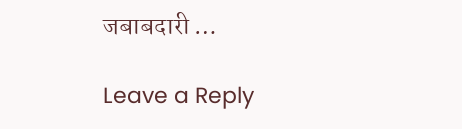जबाबदारी …

Leave a Reply